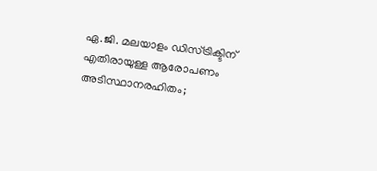ഏ.ജി. മലയാളം ഡിസ്ട്രിക്ടിന് എതിരായുള്ള ആരോപണം അടിസ്ഥാനരഹിതം;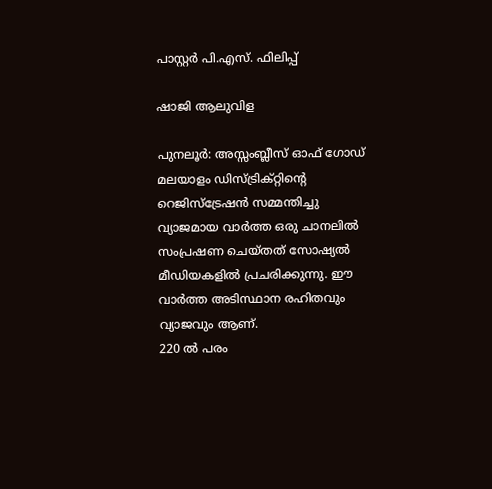പാസ്റ്റർ പി.എസ്. ഫിലിപ്പ്

ഷാജി ആലുവിള

പുനലൂർ: അസ്സംബ്ലീസ്‌ ഓഫ് ഗോഡ് മലയാളം ഡിസ്ട്രിക്റ്റിന്റെ റെജിസ്ട്രേഷൻ സമ്മന്തിച്ചു വ്യാജമായ വാർത്ത ഒരു ചാനലിൽ സംപ്രഷണ ചെയ്തത് സോഷ്യൽ മീഡിയകളിൽ പ്രചരിക്കുന്നു. ഈ വാർത്ത അടിസ്ഥാന രഹിതവും വ്യാജവും ആണ്.
220 ൽ പരം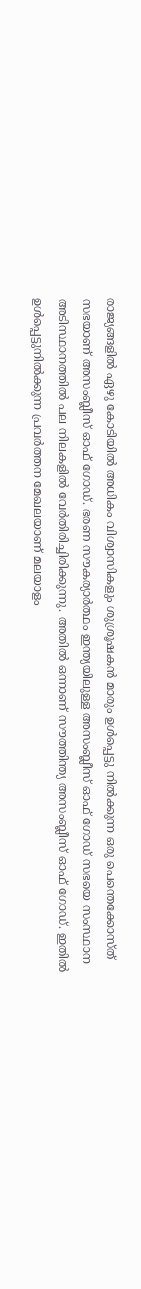രാജ്യങ്ങളിൽ ഏഴു കോടിയിൽ അധികം വിശ്വാസികളും ശുശ്രൂഷകൻ മാരും ഉൾപ്പെട്ടു നിൽക്കുന്ന ഒരു പെന്തെക്കോസ്ത് സഭയാണ് അസംബ്ലീസ് ഓഫ് ഗോഡ്. ഭരണ സൗകര്യാർത്ഥം ഇന്ത്യയിലുള്ള അസംബ്ലീസ് ഓഫ് ഗോഡ് സഭയെ സംസ്ഥാന അടിസ്ഥാനത്തിൽ പല നിലകളിൽ വേർതിരിച്ചിരിക്കുന്നു. അതിൽ ഒന്നാണ് സൗത്തിന്ത്യ അസംബ്ലീസ് ഓഫ് ഗോഡ്. ഇതിൽ ഉൾപ്പെട്ടുനിൽക്കുന്ന പ്രവർത്തന മേഖലയാണ് മലയാളം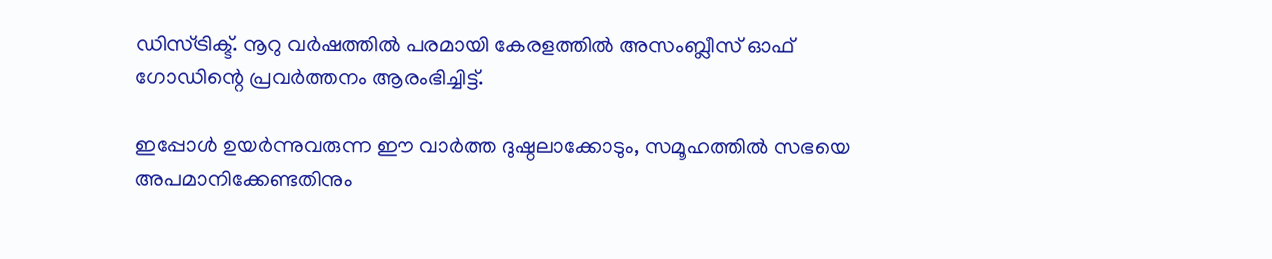ഡിസ്ട്രിക്ട്. നൂറു വർഷത്തിൽ പരമായി കേരളത്തിൽ അസംബ്ലീസ് ഓഫ് ഗോഡിന്റെ പ്രവർത്തനം ആരംഭിച്ചിട്ട്.

ഇപ്പോൾ ഉയർന്നുവരുന്ന ഈ വാർത്ത ദുഷ്ഠലാക്കോടും, സമൂഹത്തിൽ സഭയെ അപമാനിക്കേണ്ടതിനും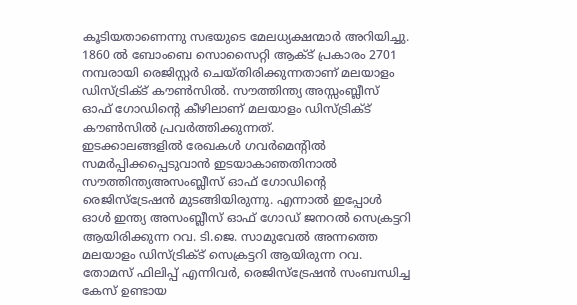കൂടിയതാണെന്നു സഭയുടെ മേലധ്യക്ഷന്മാർ അറിയിച്ചു. 1860 ൽ ബോംബെ സൊസൈറ്റി ആക്ട് പ്രകാരം 2701 നമ്പരായി രെജിസ്റ്റർ ചെയ്തിരിക്കുന്നതാണ് മലയാളം ഡിസ്ട്രിക്ട് കൗൺസിൽ. സൗത്തിന്ത്യ അസ്സംബ്ലീസ്‌ ഓഫ് ഗോഡിന്റെ കീഴിലാണ് മലയാളം ഡിസ്ട്രിക്ട് കൗൺസിൽ പ്രവർത്തിക്കുന്നത്.
ഇടക്കാലങ്ങളിൽ രേഖകൾ ഗവർമെന്റിൽ സമർപ്പിക്കപ്പെടുവാൻ ഇടയാകാഞതിനാൽ സൗത്തിന്ത്യഅസംബ്ലീസ് ഓഫ് ഗോഡിന്റെ രെജിസ്ട്രേഷൻ മുടങ്ങിയിരുന്നു. എന്നാൽ ഇപ്പോൾ ഓൾ ഇന്ത്യ അസംബ്ലീസ് ഓഫ് ഗോഡ് ജനറൽ സെക്രട്ടറി ആയിരിക്കുന്ന റവ. ടി.ജെ. സാമുവേൽ അന്നത്തെ മലയാളം ഡിസ്ട്രിക്ട് സെക്രട്ടറി ആയിരുന്ന റവ. തോമസ് ഫിലിപ്പ് എന്നിവർ, രെജിസ്ട്രേഷൻ സംബന്ധിച്ച കേസ് ഉണ്ടായ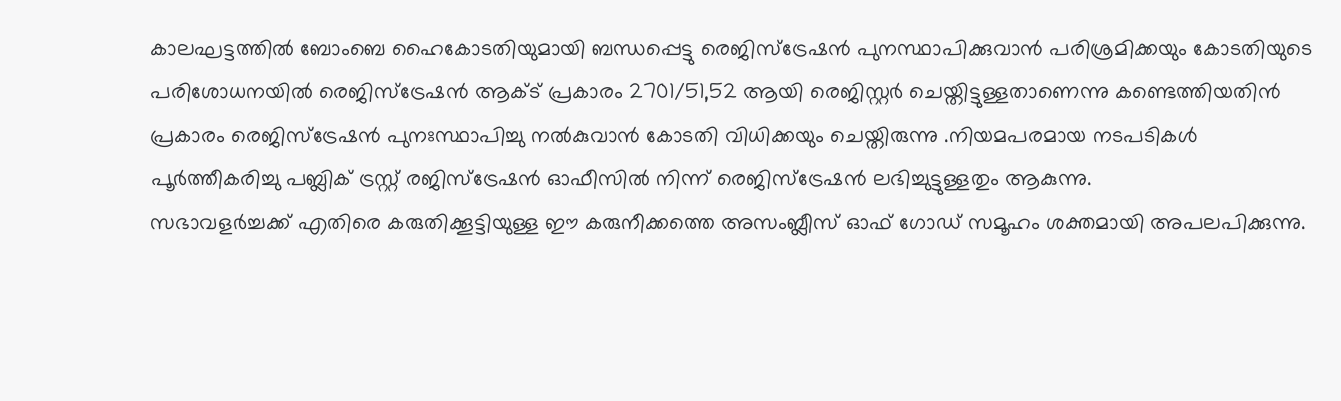കാലഘട്ടത്തിൽ ബോംബെ ഹൈകോടതിയുമായി ബന്ധപ്പെട്ടു രെജിസ്ട്രേഷൻ പുനസ്ഥാപിക്കുവാൻ പരിശ്രമിക്കയും കോടതിയുടെ പരിശോധനയിൽ രെജിസ്ട്രേഷൻ ആക്ട് പ്രകാരം 2701/51,52 ആയി രെജിസ്റ്റർ ചെയ്തിട്ടുള്ളതാണെന്നു കണ്ടെത്തിയതിൻ പ്രകാരം രെജിസ്ട്രേഷൻ പുനഃസ്ഥാപിച്ചു നൽകുവാൻ കോടതി വിധിക്കയും ചെയ്തിരുന്നു .നിയമപരമായ നടപടികൾ പൂർത്തീകരിച്ചു പബ്ലിക് ട്രസ്റ്റ് രജിസ്ട്രേഷൻ ഓഫീസിൽ നിന്ന് രെജിസ്ട്രേഷൻ ലഭിച്ചുട്ടുള്ളതും ആകുന്നു.
സഭാവളർച്ചക്ക് എതിരെ കരുതിക്കൂട്ടിയുള്ള ഈ കരുനീക്കത്തെ അസംബ്ലീസ് ഓഫ് ഗോഡ് സമൂഹം ശക്തമായി അപലപിക്കുന്നു.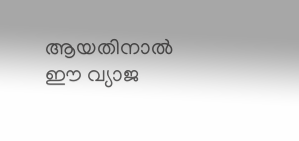ആയതിനാൽ ഈ വ്യാജ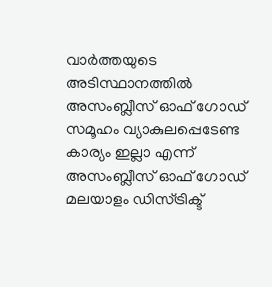വാർത്തയുടെ അടിസ്ഥാനത്തിൽ അസംബ്ലീസ് ഓഫ് ഗോഡ് സമൂഹം വ്യാകുലപ്പെടേണ്ട കാര്യം ഇല്ലാ എന്ന് അസംബ്ലീസ് ഓഫ് ഗോഡ് മലയാളം ഡിസ്ട്രിക്ട്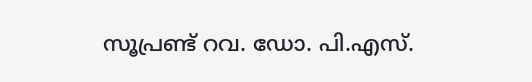സൂപ്രണ്ട് റവ. ഡോ. പി.എസ്.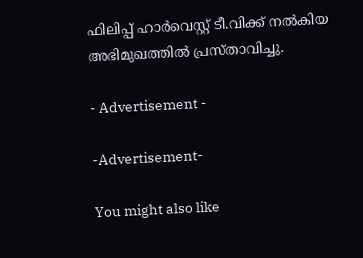ഫിലിപ്പ് ഹാർവെസ്റ്റ് ടീ.വിക്ക് നൽകിയ അഭിമുഖത്തിൽ പ്രസ്താവിച്ചു.

- Advertisement -

-Advertisement-

You might also like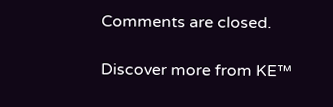Comments are closed.

Discover more from KE™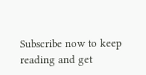Subscribe now to keep reading and get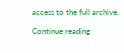access to the full archive.

Continue reading